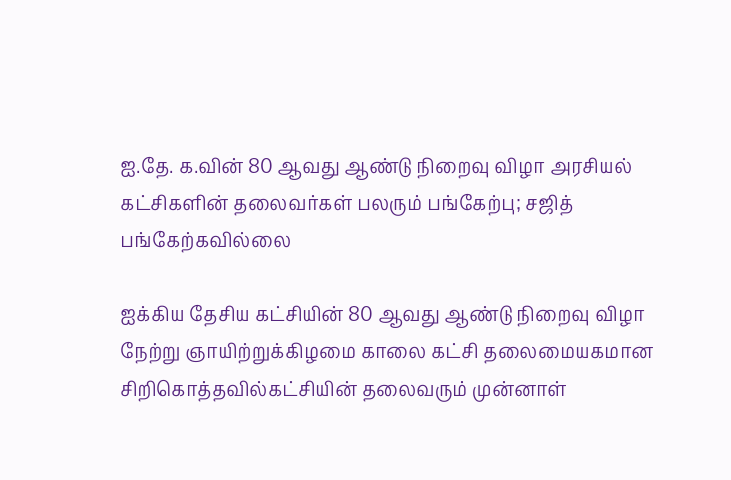ஐ.தே. க.வின் 80 ஆவது ஆண்டு நிறைவு விழா அரசியல் கட்சிகளின் தலைவர்கள் பலரும் பங்கேற்பு; சஜித் பங்கேற்கவில்லை

ஐக்கிய தேசிய கட்சியின் 80 ஆவது ஆண்டு நிறைவு விழா நேற்று ஞாயிற்றுக்கிழமை காலை கட்சி தலைமையகமான சிறிகொத்தவில்கட்சியின் தலைவரும் முன்னாள்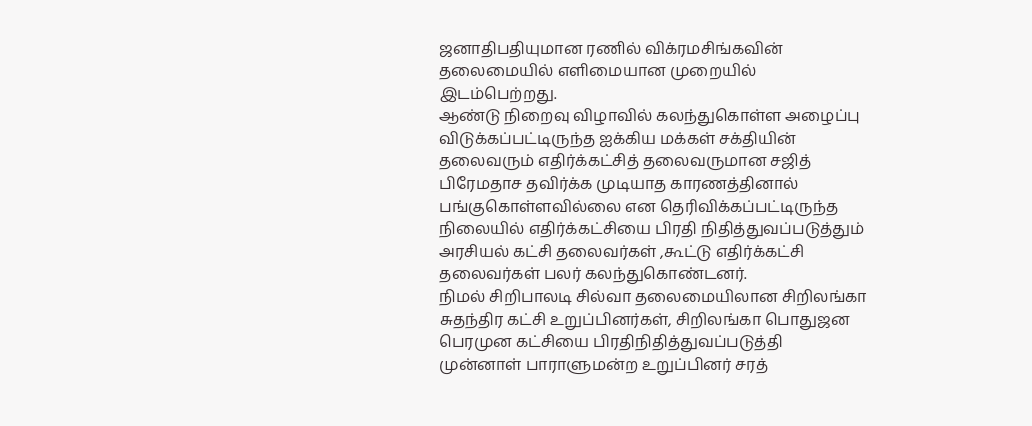ஜனாதிபதியுமான ரணில் விக்ரமசிங்கவின் தலைமையில் எளிமையான முறையில் இடம்பெற்றது.
ஆண்டு நிறைவு விழாவில் கலந்துகொள்ள அழைப்பு விடுக்கப்பட்டிருந்த ஐக்கிய மக்கள் சக்தியின் தலைவரும் எதிர்க்கட்சித் தலைவருமான சஜித் பிரேமதாச தவிர்க்க முடியாத காரணத்தினால் பங்குகொள்ளவில்லை என தெரிவிக்கப்பட்டிருந்த நிலையில் எதிர்க்கட்சியை பிரதி நிதித்துவப்படுத்தும் அரசியல் கட்சி தலைவர்கள் ,கூட்டு எதிர்க்கட்சி தலைவர்கள் பலர் கலந்துகொண்டனர்.
நிமல் சிறிபாலடி சில்வா தலைமையிலான சிறிலங்கா சுதந்திர கட்சி உறுப்பினர்கள், சிறிலங்கா பொதுஜன பெரமுன கட்சியை பிரதிநிதித்துவப்படுத்தி முன்னாள் பாராளுமன்ற உறுப்பினர் சரத்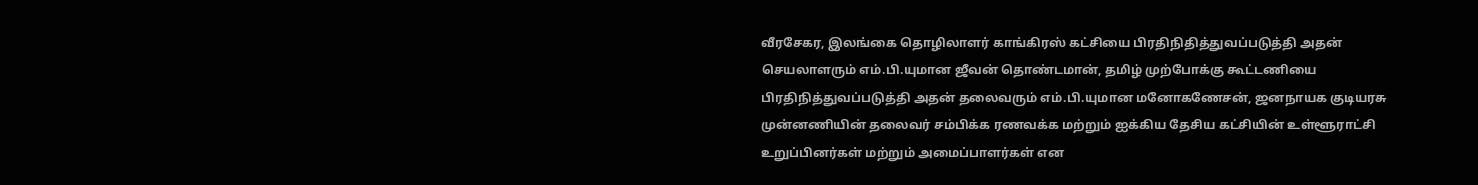வீரசேகர, இலங்கை தொழிலாளர் காங்கிரஸ் கட்சியை பிரதிநிதித்துவப்படுத்தி அதன் செயலாளரும் எம்.பி.யுமான ஜீவன் தொண்டமான், தமிழ் முற்போக்கு கூட்டணியை பிரதிநித்துவப்படுத்தி அதன் தலைவரும் எம்.பி.யுமான மனோகணேசன், ஜனநாயக குடியரசு முன்னணியின் தலைவர் சம்பிக்க ரணவக்க மற்றும் ஐக்கிய தேசிய கட்சியின் உள்ளூராட்சி உறுப்பினர்கள் மற்றும் அமைப்பாளர்கள் என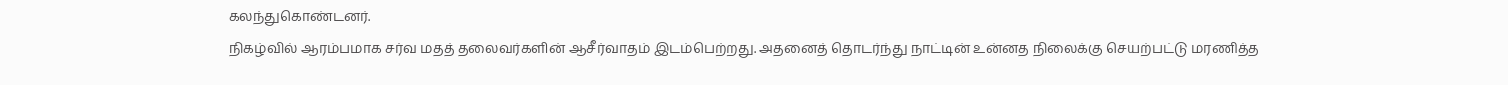கலந்துகொண்டனர்.
நிகழ்வில் ஆரம்பமாக சர்வ மதத் தலைவர்களின் ஆசீர்வாதம் இடம்பெற்றது. அதனைத் தொடர்ந்து நாட்டின் உன்னத நிலைக்கு செயற்பட்டு மரணித்த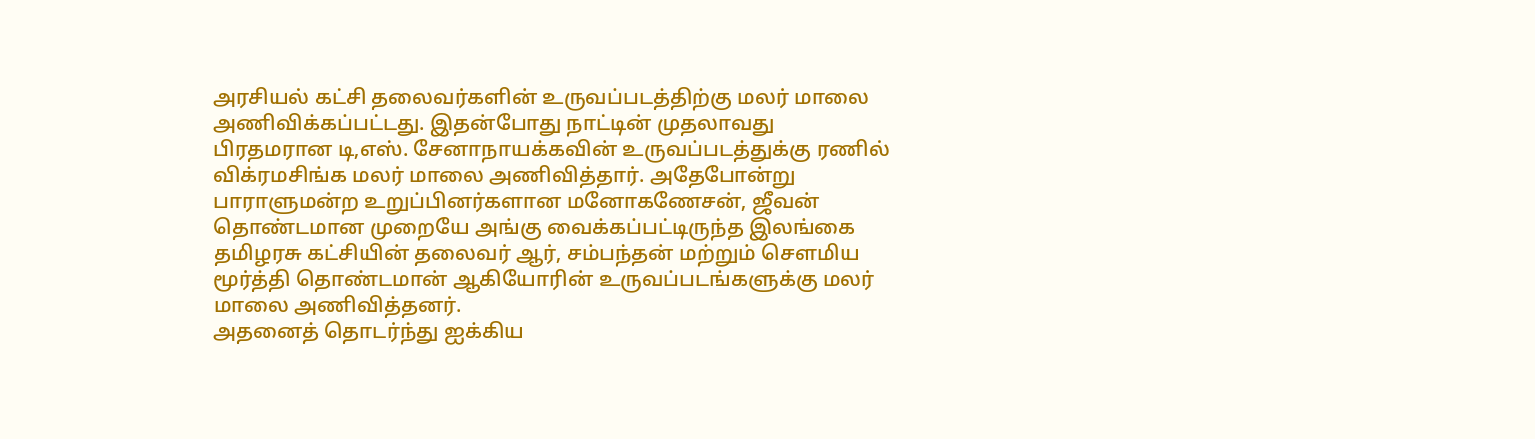அரசியல் கட்சி தலைவர்களின் உருவப்படத்திற்கு மலர் மாலை அணிவிக்கப்பட்டது. இதன்போது நாட்டின் முதலாவது பிரதமரான டி,எஸ். சேனாநாயக்கவின் உருவப்படத்துக்கு ரணில் விக்ரமசிங்க மலர் மாலை அணிவித்தார். அதேபோன்று பாராளுமன்ற உறுப்பினர்களான மனோகணேசன், ஜீவன் தொண்டமான முறையே அங்கு வைக்கப்பட்டிருந்த இலங்கை தமிழரசு கட்சியின் தலைவர் ஆர், சம்பந்தன் மற்றும் செளமிய மூர்த்தி தொண்டமான் ஆகியோரின் உருவப்படங்களுக்கு மலர் மாலை அணிவித்தனர்.
அதனைத் தொடர்ந்து ஐக்கிய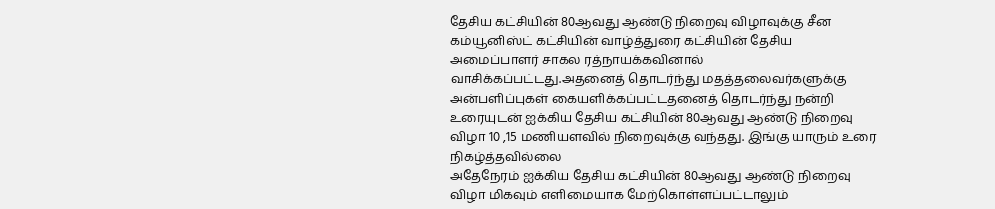தேசிய கட்சியின் 80ஆவது ஆண்டு நிறைவு விழாவுக்கு சீன கம்யூனிஸ்ட் கட்சியின் வாழ்த்துரை கட்சியின் தேசிய அமைப்பாளர் சாகல ரத்நாயக்கவினால் வாசிக்கப்பட்டது.அதனைத் தொடர்ந்து மதத்தலைவர்களுக்கு அன்பளிப்புகள் கையளிக்கப்பட்டதனைத் தொடர்ந்து நன்றி உரையுடன் ஐக்கிய தேசிய கட்சியின் 80ஆவது ஆண்டு நிறைவு விழா 10 ,15 மணியளவில் நிறைவுக்கு வந்தது. இங்கு யாரும் உரை நிகழ்த்தவில்லை
அதேநேரம் ஐக்கிய தேசிய கட்சியின் 80ஆவது ஆண்டு நிறைவு விழா மிகவும் எளிமையாக மேற்கொள்ளப்பட்டாலும்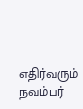எதிர்வரும் நவம்பர்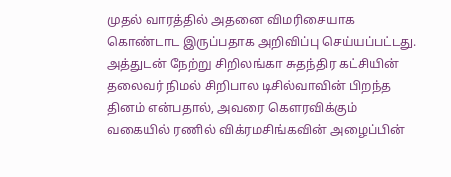முதல் வாரத்தில் அதனை விமரிசையாக கொண்டாட இருப்பதாக அறிவிப்பு செய்யப்பட்டது. அத்துடன் நேற்று சிறிலங்கா சுதந்திர கட்சியின் தலைவர் நிமல் சிறிபால டிசில்வாவின் பிறந்த தினம் என்பதால், அவரை கெளரவிக்கும் வகையில் ரணில் விக்ரமசிங்கவின் அழைப்பின்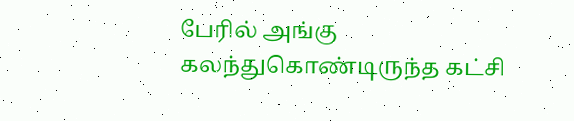பேரில் அங்கு கலந்துகொண்டிருந்த கட்சி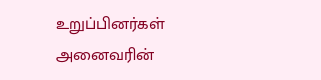உறுப்பினர்கள் அனைவரின்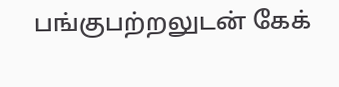பங்குபற்றலுடன் கேக்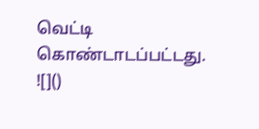வெட்டி கொண்டாடப்பட்டது.
![]()